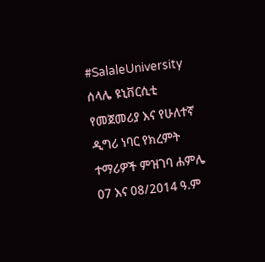#SalaleUniversity ሰላሌ ዩኒቨርሲቲ የመጀመሪያ እና የሁለተኛ ዲግሪ ነባር የክረምት ተማሪዎች ምዝገባ ሐምሌ 07 እና 08/2014 ዓ.ም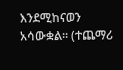እንደሚከናወን አሳውቋል። (ተጨማሪ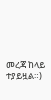መረጃ ከላይ ተያይዟል።)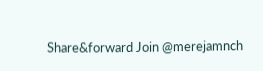Share&forward Join @merejamnch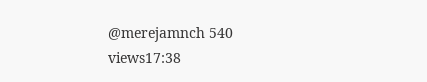@merejamnch 540 views17:38